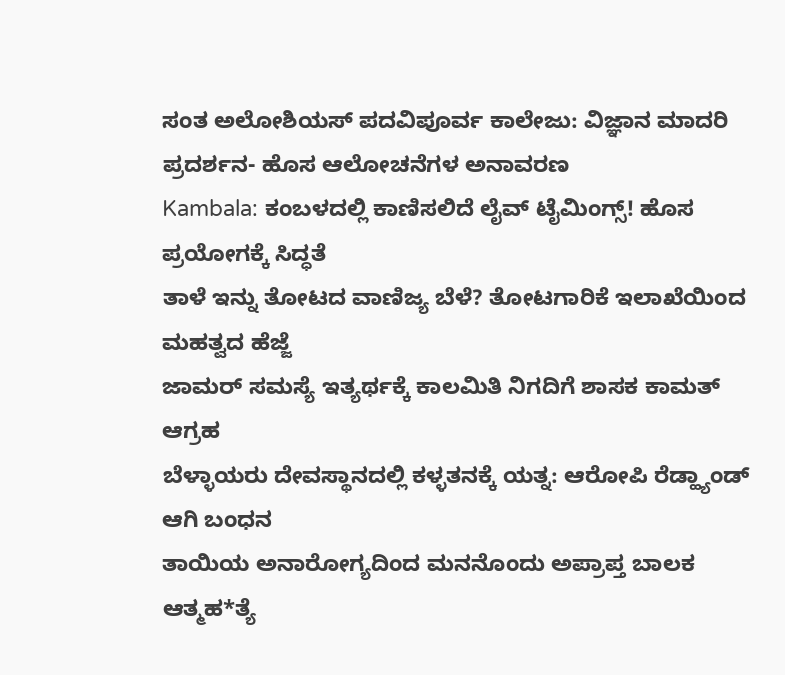ಸಂತ ಅಲೋಶಿಯಸ್ ಪದವಿಪೂರ್ವ ಕಾಲೇಜು: ವಿಜ್ಞಾನ ಮಾದರಿ ಪ್ರದರ್ಶನ- ಹೊಸ ಆಲೋಚನೆಗಳ ಅನಾವರಣ
Kambala: ಕಂಬಳದಲ್ಲಿ ಕಾಣಿಸಲಿದೆ ಲೈವ್ ಟೈಮಿಂಗ್ಸ್! ಹೊಸ ಪ್ರಯೋಗಕ್ಕೆ ಸಿದ್ಧತೆ
ತಾಳೆ ಇನ್ನು ತೋಟದ ವಾಣಿಜ್ಯ ಬೆಳೆ? ತೋಟಗಾರಿಕೆ ಇಲಾಖೆಯಿಂದ ಮಹತ್ವದ ಹೆಜ್ಜೆ
ಜಾಮರ್ ಸಮಸ್ಯೆ ಇತ್ಯರ್ಥಕ್ಕೆ ಕಾಲಮಿತಿ ನಿಗದಿಗೆ ಶಾಸಕ ಕಾಮತ್ ಆಗ್ರಹ
ಬೆಳ್ಳಾಯರು ದೇವಸ್ಥಾನದಲ್ಲಿ ಕಳ್ಳತನಕ್ಕೆ ಯತ್ನ: ಆರೋಪಿ ರೆಡ್ಹ್ಯಾಂಡ್ ಆಗಿ ಬಂಧನ
ತಾಯಿಯ ಅನಾರೋಗ್ಯದಿಂದ ಮನನೊಂದು ಅಪ್ರಾಪ್ತ ಬಾಲಕ ಆತ್ಮಹ*ತ್ಯೆ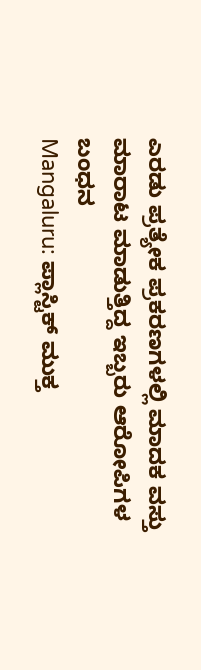ಎರಡು ಪ್ರತ್ಯೇಕ ಪ್ರಕರಣಗಳಲ್ಲಿ ಮಾದಕ ವಸ್ತು ಮಾರಾಟ ಮಾಡುತ್ತಿದ್ದ ಇಬ್ಬರು ಆರೋಪಿಗಳ ಬಂಧನ
Mangaluru: ಪ್ಲಾಸ್ಟಿಕ್ ಮುಕ್ತ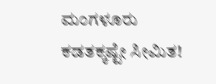ಮಂಗಳೂರು ಕಡತಕ್ಕಷ್ಟೇ ಸೀಮಿತ!